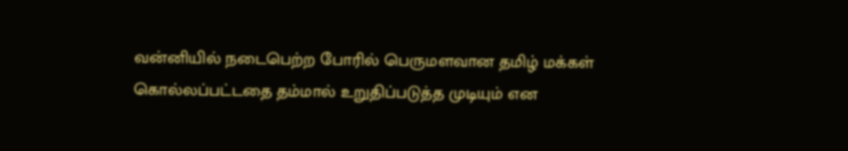வன்னியில் நடைபெற்ற போரில் பெருமளவான தமிழ் மக்கள் கொல்லப்பட்டதை தம்மால் உறுதிப்படுத்த முடியும் என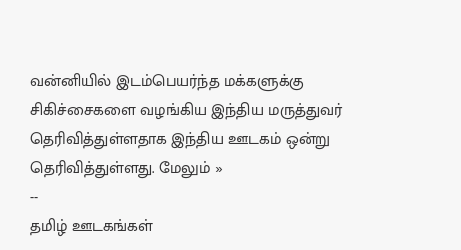வன்னியில் இடம்பெயர்ந்த மக்களுக்கு சிகிச்சைகளை வழங்கிய இந்திய மருத்துவர் தெரிவித்துள்ளதாக இந்திய ஊடகம் ஒன்று தெரிவித்துள்ளது. மேலும் »
--
தமிழ் ஊடகங்கள்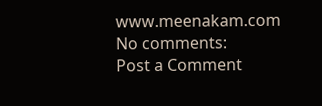www.meenakam.com
No comments:
Post a Comment